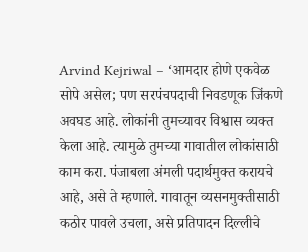Arvind Kejriwal – ‘आमदार होणे एकवेळ सोपे असेल; पण सरपंचपदाची निवडणूक जिंकणे अवघड आहे. लोकांनी तुमच्यावर विश्वास व्यक्त केला आहे. त्यामुळे तुमच्या गावातील लोकांसाठी काम करा. पंजाबला अंमली पदार्थमुक्त करायचे आहे, असे ते म्हणाले. गावातून व्यसनमुक्तीसाठी कठोर पावले उचला, असे प्रतिपादन दिल्लीचे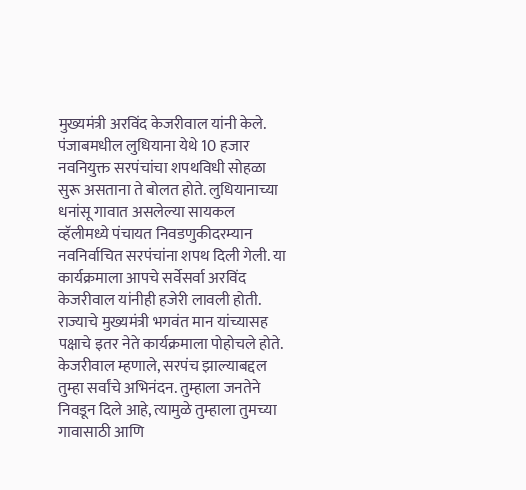मुख्यमंत्री अरविंद केजरीवाल यांनी केले. पंजाबमधील लुधियाना येथे 10 हजार नवनियुक्त सरपंचांचा शपथविधी सोहळा सुरू असताना ते बोलत होते. लुधियानाच्या धनांसू गावात असलेल्या सायकल व्हॅलीमध्ये पंचायत निवडणुकीदरम्यान नवनिर्वाचित सरपंचांना शपथ दिली गेली. या कार्यक्रमाला आपचे सर्वेसर्वा अरविंद केजरीवाल यांनीही हजेरी लावली होती. राज्याचे मुख्यमंत्री भगवंत मान यांच्यासह पक्षाचे इतर नेते कार्यक्रमाला पोहोचले होते. केजरीवाल म्हणाले, सरपंच झाल्याबद्दल तुम्हा सर्वांचे अभिनंदन. तुम्हाला जनतेने निवडून दिले आहे, त्यामुळे तुम्हाला तुमच्या गावासाठी आणि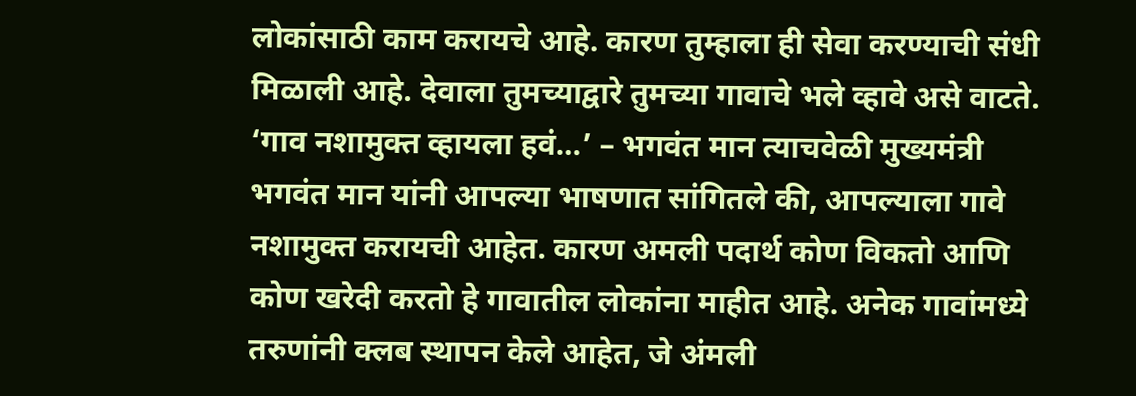लोकांसाठी काम करायचे आहे. कारण तुम्हाला ही सेवा करण्याची संधी मिळाली आहे. देवाला तुमच्याद्वारे तुमच्या गावाचे भले व्हावे असे वाटते. ‘गाव नशामुक्त व्हायला हवं…’ – भगवंत मान त्याचवेळी मुख्यमंत्री भगवंत मान यांनी आपल्या भाषणात सांगितले की, आपल्याला गावे नशामुक्त करायची आहेत. कारण अमली पदार्थ कोण विकतो आणि कोण खरेदी करतो हे गावातील लोकांना माहीत आहे. अनेक गावांमध्ये तरुणांनी क्लब स्थापन केले आहेत, जे अंमली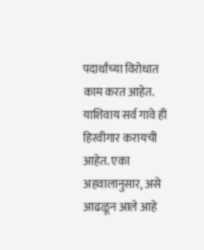पदार्थांच्या विरोधात काम करत आहेत. याशिवाय सर्व गावे ही हिरवीगार करायची आहेत. एका अहवालानुसार, असे आढळून आले आहे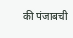की पंजाबची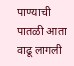पाण्याची पातळी आता वाढू लागली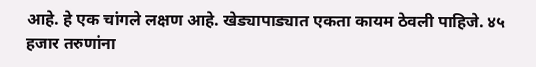आहे. हे एक चांगले लक्षण आहे. खेड्यापाड्यात एकता कायम ठेवली पाहिजे. ४५ हजार तरुणांना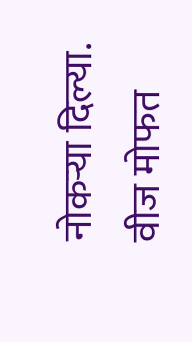नोकऱ्या दिल्या. वीज मोफत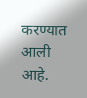करण्यात आली आहे.